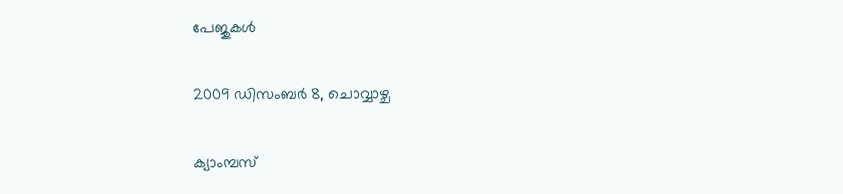പേജുകള്‍‌

2009 ഡിസംബർ 8, ചൊവ്വാഴ്ച

ക്യാംമ്പസ്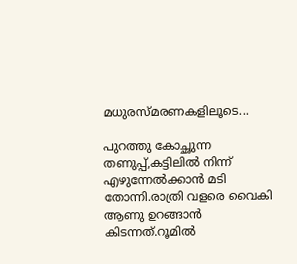മധുരസ്മരണകളിലൂടെ...

പുറത്തു കോച്ഛുന്ന തണുപ്പ്,കട്ടിലില്‍ നിന്ന് എഴുന്നേല്‍ക്കാന്‍ മടി തോന്നി.രാത്രി വളരെ വൈകി ആണു ഉറങ്ങാന്‍ കിടന്നത്.റൂമില്‍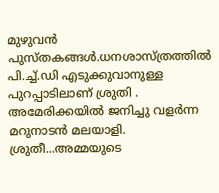മുഴുവന്‍ പുസ്തകങ്ങള്‍.ധനശാസ്ത്രത്തില്‍ പി.ച്ച്.ഡി എടുക്കുവാനുള്ള പുറപ്പാടിലാണ് ശ്രുതി .
അമേരിക്കയില്‍ ജനിച്ചു വളര്‍ന്ന മറുനാടന്‍ മലയാളി.
ശ്രുതീ...അമ്മയുടെ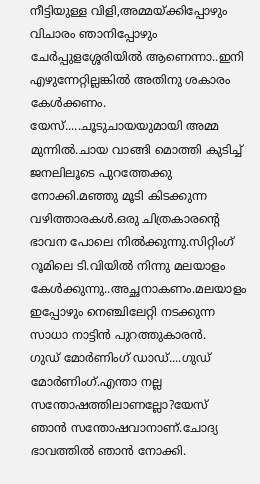നീട്ടിയുള്ള വിളി,അമ്മയ്ക്കിപ്പോഴും വിചാരം ഞാനിപ്പോഴും ചേര്‍പ്പുളശ്ശേരിയില്‍ ആണെന്നാ..ഇനി എഴുന്നേറ്റില്ലങ്കില്‍ അതിനു ശകാരം കേള്‍ക്കണം.
യേസ്.....ചൂടുചായയുമായി അമ്മ മുന്നില്‍.ചായ വാങ്ങി മൊത്തി കുടിച്ച് ജനലിലൂടെ പുറത്തേക്കു നോക്കി.മഞ്ഞു മൂടി കിടക്കുന്ന വഴിത്താരകള്‍.ഒരു ചിത്രകാരന്റെ ഭാവന പോലെ നില്‍ക്കുന്നു.സിറ്റിംഗ് റൂമിലെ ടി.വിയില്‍ നിന്നു മലയാളം കേള്‍ക്കുന്നു..അച്ഛനാകണം.മലയാളം ഇപ്പോഴും നെഞ്ചിലേറ്റി നടക്കുന്ന സാധാ നാട്ടിന്‍ പുറത്തുകാരന്‍.
ഗുഡ് മോര്‍ണിംഗ് ഡാഡ്....ഗുഡ് മോര്‍ണിംഗ്.എന്താ നല്ല സന്തോഷത്തിലാണല്ലോ?യേസ് ഞാന്‍ സന്തോഷവാനാണ്.ചോദ്യ ഭാവത്തില്‍ ഞാന്‍ നോക്കി.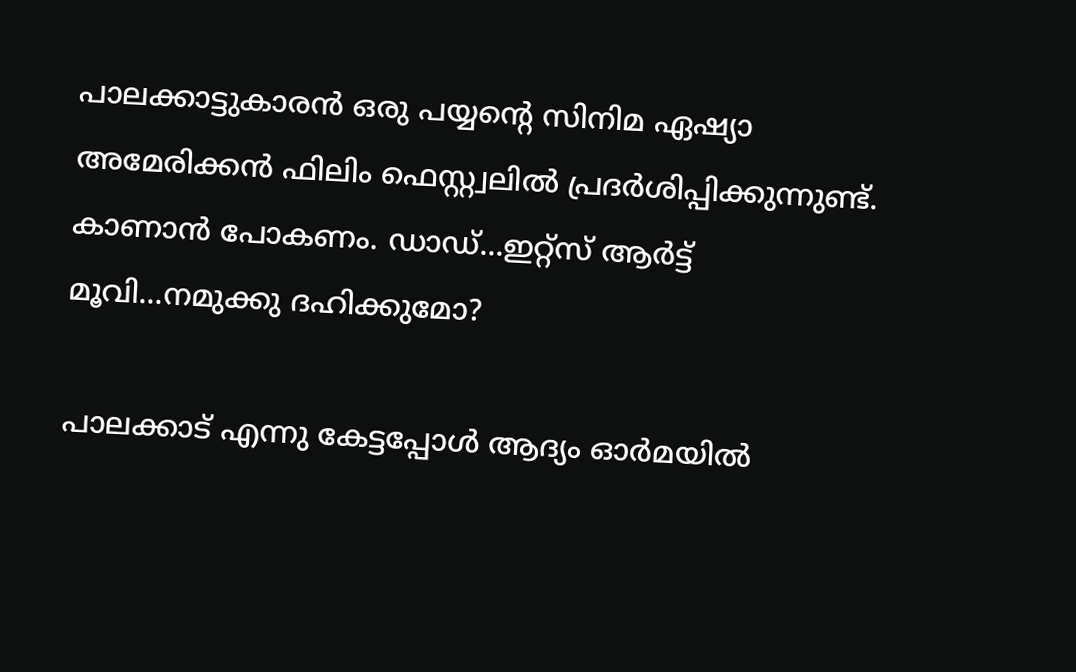പാലക്കാട്ടുകാരന്‍ ഒരു പയ്യന്റെ സിനിമ ഏഷ്യാ അമേരിക്കന്‍ ഫിലിം ഫെസ്റ്റ്വലില്‍ പ്രദര്‍ശിപ്പിക്കുന്നുണ്ട്.
കാണാന്‍ പോകണം. ഡാഡ്...ഇറ്റ്സ് ആര്‍ട്ട് മൂവി...നമുക്കു ദഹിക്കുമോ?

പാലക്കാട് എന്നു കേട്ടപ്പോള്‍ ആദ്യം ഓര്‍മയില്‍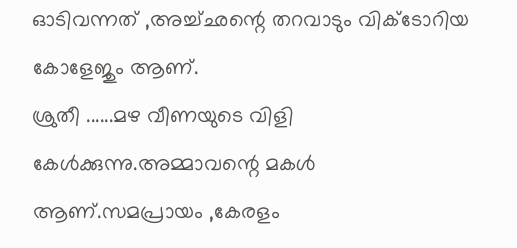ഓടിവന്നത് ,അച്ച്ഛന്റെ തറവാടും വിക്ടോറിയ കോളേജും ആണ്.
ശ്രുതീ ......മഴ വീണയുടെ വിളി കേള്‍ക്കുന്നു.അമ്മാവന്റെ മകള്‍ ആണ്.സമപ്രായം ,കേരളം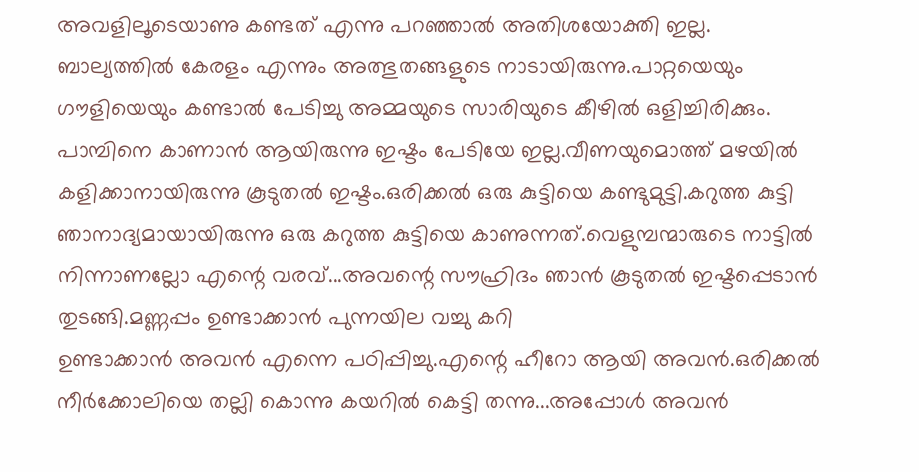അവളിലൂടെയാണു കണ്ടത് എന്നു പറഞ്ഞാല്‍ അതിശയോക്തി ഇല്ല.
ബാല്യത്തില്‍ കേരളം എന്നും അത്ഭുതങ്ങളുടെ നാടായിരുന്നു.പാറ്റയെയും ഗൗളിയെയും കണ്ടാല്‍ പേടിച്ചു അമ്മയുടെ സാരിയുടെ കീഴില്‍ ഒളിച്ചിരിക്കും.
പാമ്പിനെ കാണാന്‍ ആയിരുന്നു ഇഷ്ടം പേടിയേ ഇല്ല.വീണയുമൊത്ത് മഴയില്‍ കളിക്കാനായിരുന്നു കൂടുതല്‍ ഇഷ്ടം.ഒരിക്കല്‍ ഒരു കുട്ടിയെ കണ്ടുമുട്ടി.കറുത്ത കുട്ടി ഞാനാദ്യമായായിരുന്നു ഒരു കറുത്ത കുട്ടിയെ കാണുന്നത്.വെളുമ്പന്മാരുടെ നാട്ടില്‍ നിന്നാണല്ലോ എന്റെ വരവ്...അവന്റെ സൗഹ്രിദം ഞാന്‍ കൂടുതല്‍ ഇഷ്ടപ്പെടാന്‍ തുടങ്ങി.മണ്ണപ്പം ഉണ്ടാക്കാന്‍ പുന്നയില വച്ചു കറി
ഉണ്ടാക്കാന്‍ അവന്‍ എന്നെ പഠിപ്പിച്ചു.എന്റെ ഹീറോ ആയി അവന്‍.ഒരിക്കല്‍ നീര്‍ക്കോലിയെ തല്ലി കൊന്നു കയറില്‍ കെട്ടി തന്നു...അപ്പോള്‍ അവന്‍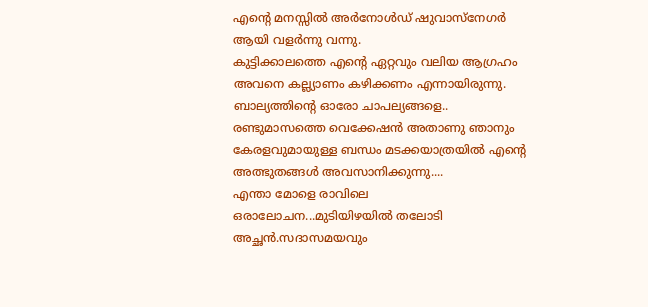എന്റെ മനസ്സില്‍ അര്‍നോള്‍ഡ് ഷുവാസ്നേഗര്‍ ആയി വളര്‍ന്നു വന്നു.
കുട്ടിക്കാലത്തെ എന്റെ ഏറ്റവും വലിയ ആഗ്രഹം അവനെ കല്ല്യാണം കഴിക്കണം എന്നായിരുന്നു.
ബാല്യത്തിന്റെ ഓരോ ചാപല്യങ്ങളെ..
രണ്ടുമാസത്തെ വെക്കേഷന്‍ അതാണു ഞാനും കേരളവുമായുള്ള ബന്ധം മടക്കയാത്രയില്‍ എന്റെ അത്ഭുതങ്ങള്‍ അവസാനിക്കുന്നു....
എന്താ മോളെ രാവിലെ ഒരാലോചന...മുടിയിഴയില്‍ തലോടി അച്ഛന്‍.സദാസമയവും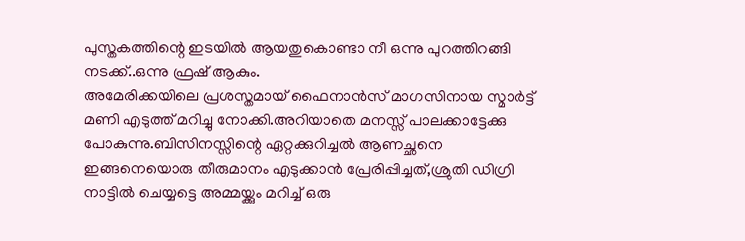പുസ്തകത്തിന്റെ ഇടയില്‍ ആയതുകൊണ്ടാ നീ ഒന്നു പുറത്തിറങ്ങി നടക്ക്..ഒന്നു ഫ്രഷ് ആകും.
അമേരിക്കയിലെ പ്രശസ്തമായ് ഫൈനാന്‍സ് മാഗസിനായ സ്മാര്‍ട്ട് മണി എടുത്ത് മറിച്ചു നോക്കി.അറിയാതെ മനസ്സ് പാലക്കാട്ടേക്കു പോകുന്നു.ബിസിനസ്സിന്റെ ഏറ്റക്കുറിച്ചല്‍ ആണച്ഛനെ
ഇങ്ങനെയൊരു തീരുമാനം എടുക്കാന്‍ പ്രേരിപ്പിച്ചത്,ശ്രുതി ഡിഗ്രി നാട്ടില്‍ ചെയ്യട്ടെ അമ്മയ്ക്കും മറിച്ച് ഒരു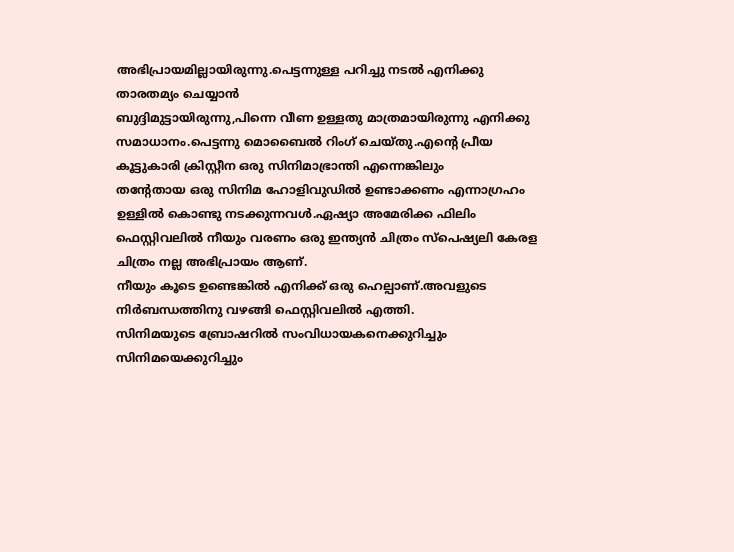അഭിപ്രായമില്ലായിരുന്നു.പെട്ടന്നുള്ള പറിച്ചു നടല്‍ എനിക്കു താരതമ്യം ചെയ്യാന്‍
ബുദ്ദിമുട്ടായിരുന്നു,പിന്നെ വീണ ഉള്ളതു മാത്രമായിരുന്നു എനിക്കു സമാധാനം.പെട്ടന്നു മൊബൈല്‍ റിംഗ് ചെയ്തു.എന്റെ പ്രീയ കൂട്ടുകാരി ക്രിസ്റ്റീന ഒരു സിനിമാഭ്രാന്തി എന്നെങ്കിലും
തന്റേതായ ഒരു സിനിമ ഹോളിവുഡില്‍ ഉണ്ടാക്കണം എന്നാഗ്രഹം ഉള്ളില്‍ കൊണ്ടു നടക്കുന്നവള്‍‍.ഏഷ്യാ അമേരിക്ക ഫിലിം ഫെസ്റ്റിവലില്‍ നീയും വരണം ഒരു ഇന്ത്യന്‍ ചിത്രം സ്പെഷ്യലി കേരള ചിത്രം നല്ല അഭിപ്രായം ആണ്.
നീയും കൂടെ ഉണ്ടെങ്കില്‍ എനിക്ക് ഒരു ഹെല്പാണ്.അവളുടെ നിര്‍ബന്ധത്തിനു വഴങ്ങി ഫെസ്റ്റിവലില്‍ എത്തി.
സിനിമയുടെ ബ്രോഷറില്‍ സംവിധായകനെക്കുറിച്ചും സിനിമയെക്കുറിച്ചും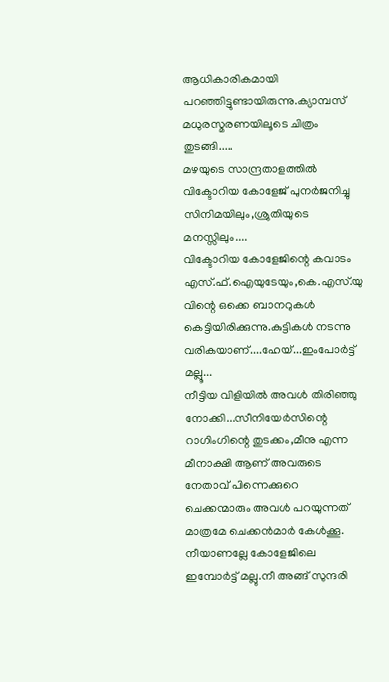ആധികാരികമായി പറഞ്ഞിട്ടുണ്ടായിരുന്നു.ക്യാമ്പസ് മധുരസ്മരണയിലൂടെ ചിത്രം തുടങ്ങി.....
മഴയുടെ സാന്ദ്രതാളത്തില്‍ വിക്ടോറിയ കോളേജ് പുനര്‍ജനിച്ചു സിനിമയിലും,ശ്രുതിയുടെ മനസ്സിലും....
വിക്ടോറിയ കോളേജിന്റെ കവാടം എസ്.ഫ്.ഐയുടേയും,കെ.എസ്.യു വിന്റെ ഒക്കെ ബാനറുകള്‍ കെട്ടിയിരിക്കുന്നു.കുട്ടികള്‍ നടന്നു വരികയാണ്....ഹേയ്...ഇംപോര്‍ട്ട് മല്ലൂ...
നീട്ടിയ വിളിയില്‍ അവള്‍ തിരിഞ്ഞു നോക്കി...സീനിയേര്‍സിന്റെ റാഗിംഗിന്റെ തുടക്കം,മീനു എന്ന മീനാക്ഷി ആണ് അവരുടെ നേതാവ് പിന്നെക്കുറെ ചെക്കന്മാരും അവള്‍ പറയുന്നത് മാത്രമേ ചെക്കന്‍മാര്‍ കേള്‍ക്കൂ.
നീയാണല്ലേ കോളേജിലെ ഇമ്പോര്‍ട്ട് മല്ലു.നീ അങ്ങ് സുന്ദരി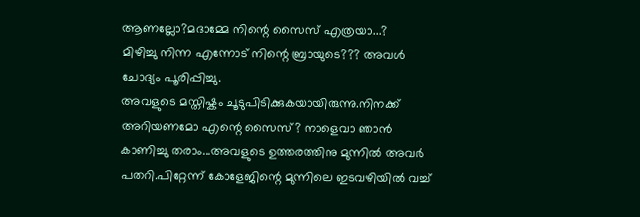ആണല്ലോ?മദാമ്മേ നിന്റെ സൈസ് എത്രയാ...?
മിഴിച്ചു നിന്ന എന്നോട് നിന്റെ ബ്രായുടെ??? അവള്‍ ചോദ്യം പൂരിപ്പിച്ചു.
അവളുടെ മസ്തിഷ്കം ചൂടുപിടിക്കുകയായിരുന്നു.നിനക്ക് അറിയണമോ എന്റെ സൈസ്? നാളെവാ ഞാന്‍ കാണിച്ചു തരാം...അവളുടെ ഉത്തരത്തിനു മുന്നില്‍ അവര്‍ പതറി.പിറ്റേന്ന് കോളേജിന്റെ മുന്നിലെ ഇടവഴിയില്‍ വച്ച്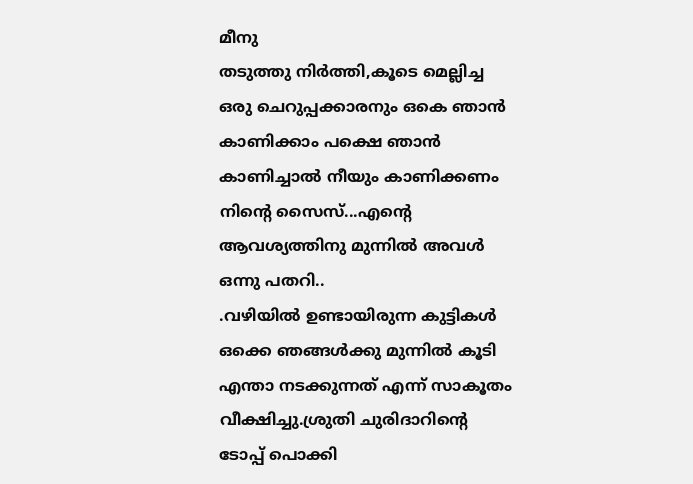മീനു
തടുത്തു നിര്‍ത്തി,കൂടെ മെല്ലിച്ച ഒരു ചെറുപ്പക്കാരനും ഒകെ ഞാന്‍ കാണിക്കാം പക്ഷെ ഞാന്‍ കാണിച്ചാല്‍ നീയും കാണിക്കണം നിന്റെ സൈസ്...എന്റെ ആവശ്യത്തിനു മുന്നില്‍ അവള്‍ ഒന്നു പതറി..
.വഴിയില്‍ ഉണ്ടായിരുന്ന കുട്ടികള്‍ ഒക്കെ ഞങ്ങള്‍ക്കു മുന്നില്‍ കൂടി എന്താ നടക്കുന്നത് എന്ന് സാകൂതം വീക്ഷിച്ചു.ശ്രുതി ചുരിദാറിന്റെ ടോപ്പ് പൊക്കി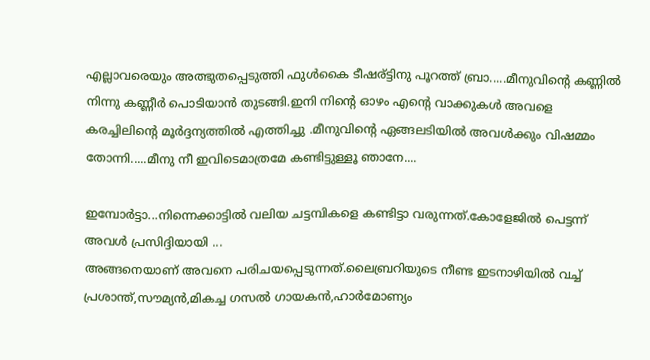എല്ലാവരെയും അത്ഭുതപ്പെടുത്തി ഫുള്‍കൈ ടീഷര്ട്ടിനു പൂറത്ത് ബ്രാ.....മീനുവിന്റെ കണ്ണില്‍ നിന്നു കണ്ണീര്‍ പൊടിയാന്‍ തുടങ്ങി.ഇനി നിന്റെ ഓഴം എന്റെ വാക്കുകള്‍ അവളെ കരച്ചിലിന്റെ മൂര്‍ദ്ദന്യത്തില്‍ എത്തിച്ചു .മീനുവിന്റെ ഏങ്ങലടിയില്‍ അവള്‍ക്കും വിഷമ്മം തോന്നി.....മീനു നീ ഇവിടെമാത്രമേ കണ്ടിട്ടുള്ളൂ ഞാനേ....

ഇമ്പോര്‍ട്ടാ...നിന്നെക്കാട്ടില്‍ വലിയ ചട്ടമ്പികളെ കണ്ടിട്ടാ വരുന്നത്.കോളേജില്‍ പെട്ടന്ന് അവള്‍ പ്രസിദ്ദിയായി ...
അങ്ങനെയാണ് അവനെ പരിചയപ്പെടുന്നത്.ലൈബ്രറിയുടെ നീണ്ട ഇടനാഴിയില്‍ വച്ച് പ്രശാന്ത്,സൗമ്യന്‍,മികച്ച ഗസല്‍ ഗായകന്‍,ഹാര്‍മോണ്യം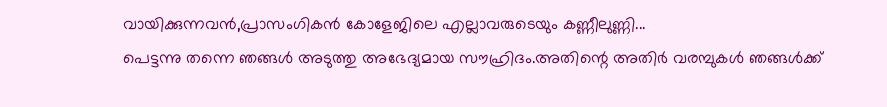വായിക്കുന്നവന്‍,പ്രാസംഗികന്‍ കോളേജിലെ എല്ലാവരുടെയും കണ്ണീലുണ്ണി...
പെട്ടന്നു തന്നെ ഞങ്ങള്‍ അടുത്തു അഭേദ്യമായ സൗഹ്രിദം.അതിന്റെ അതിര്‍ വരമ്പുകള്‍ ഞങ്ങള്‍ക്ക്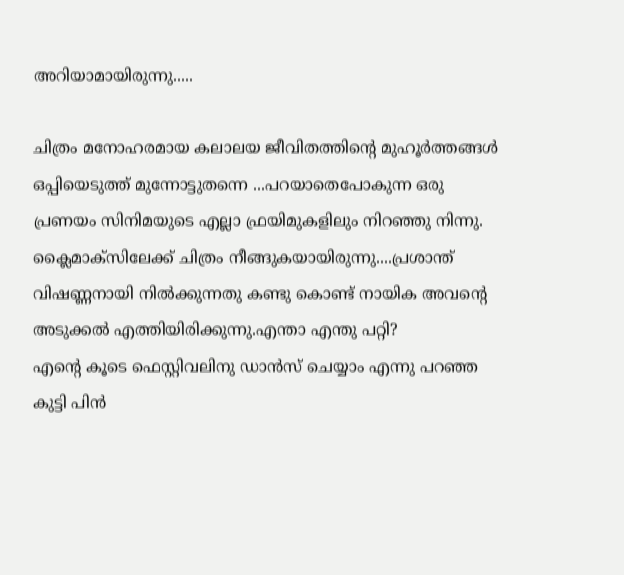അറിയാമായിരുന്നു.....

ചിത്രം മനോഹരമായ കലാലയ ജീവിതത്തിന്റെ മുഹൂര്‍ത്തങ്ങള്‍ ഒപ്പിയെടുത്ത് മുന്നോട്ടുതന്നെ ...പറയാതെപോകുന്ന ഒരു പ്രണയം സിനിമയുടെ എല്ലാ ഫ്രയിമുകളിലും നിറഞ്ഞു നിന്നു.
ക്ലൈമാക്സിലേക്ക് ചിത്രം നീങ്ങുകയായിരുന്നു....പ്രശാന്ത് വിഷണ്ണനായി നില്‍ക്കുന്നതു കണ്ടു കൊണ്ട് നായിക അവന്റെ അടുക്കല്‍ എത്തിയിരിക്കുന്നു.എന്താ എന്തു പറ്റി?
എന്റെ കൂടെ ഫെസ്റ്റിവലിനു ഡാന്‍സ് ചെയ്യാം എന്നു പറഞ്ഞ കുട്ടി പിന്‍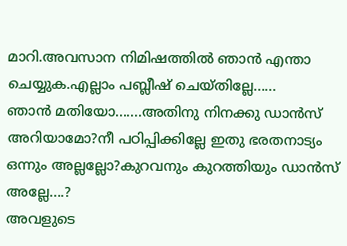മാറി.അവസാന നിമിഷത്തില്‍ ഞാന്‍ എന്താ ചെയ്യുക.എല്ലാം പബ്ലീഷ് ചെയ്തില്ലേ......
ഞാന്‍ മതിയോ.......അതിനു നിനക്കു ഡാന്‍സ് അറിയാമോ?നീ പഠിപ്പിക്കില്ലേ ഇതു ഭരതനാട്യം ഒന്നും അല്ലല്ലോ?കുറവനും കുറത്തിയും ഡാന്‍സ് അല്ലേ....?
അവളുടെ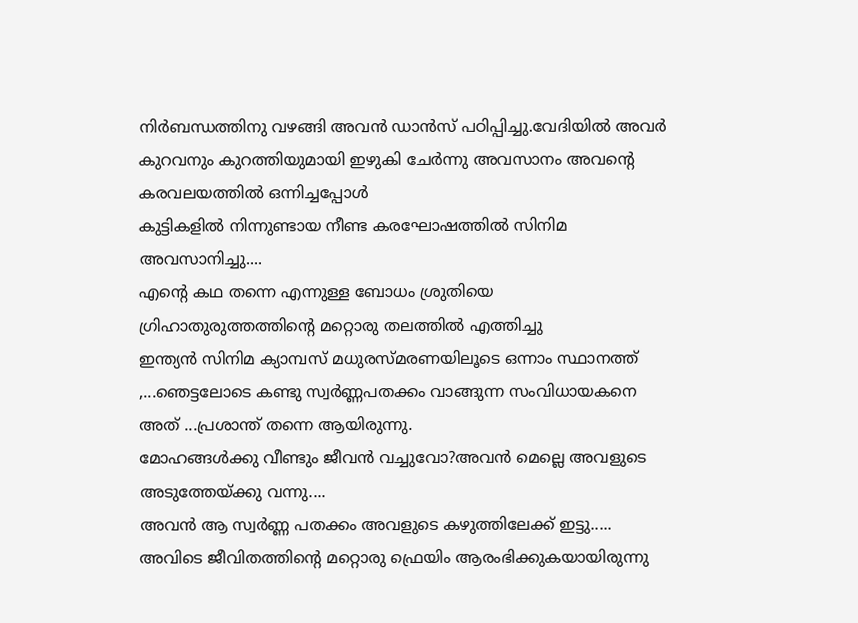നിര്‍ബന്ധത്തിനു വഴങ്ങി അവന്‍ ഡാന്‍സ് പഠിപ്പിച്ചു.വേദിയില്‍ അവര്‍ കുറവനും കുറത്തിയുമായി ഇഴുകി ചേര്‍ന്നു അവസാനം അവന്റെ കരവലയത്തില്‍ ഒന്നിച്ചപ്പോള്‍
കുട്ടികളില്‍ നിന്നുണ്ടായ നീണ്ട കരഘോഷത്തില്‍ സിനിമ അവസാനിച്ചു....
എന്റെ കഥ തന്നെ എന്നുള്ള ബോധം ശ്രുതിയെ ഗ്രിഹാതുരുത്തത്തിന്റെ മറ്റൊരു തലത്തില്‍ എത്തിച്ചു
ഇന്ത്യന്‍ സിനിമ ക്യാമ്പസ് മധുരസ്മരണയിലൂടെ ഒന്നാം സ്ഥാനത്ത് ,...ഞെട്ടലോടെ കണ്ടു സ്വര്‍ണ്ണപതക്കം വാങ്ങുന്ന സംവിധായകനെ അത് ...പ്രശാന്ത് തന്നെ ആയിരുന്നു.
മോഹങ്ങള്‍ക്കു വീണ്ടും ജീവന്‍ വച്ചുവോ?അവന്‍ മെല്ലെ അവളുടെ അടുത്തേയ്ക്കു വന്നു....
അവന്‍ ആ സ്വര്‍ണ്ണ പതക്കം അവളുടെ കഴുത്തിലേക്ക് ഇട്ടു.....
അവിടെ ജീവിതത്തിന്റെ മറ്റൊരു ഫ്രെയിം ആരംഭിക്കുകയായിരുന്നു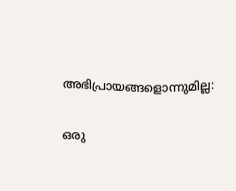അഭിപ്രായങ്ങളൊന്നുമില്ല:

ഒരു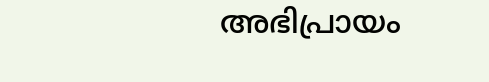അഭിപ്രായം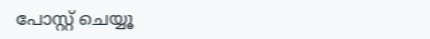പോസ്റ്റ് ചെയ്യൂ